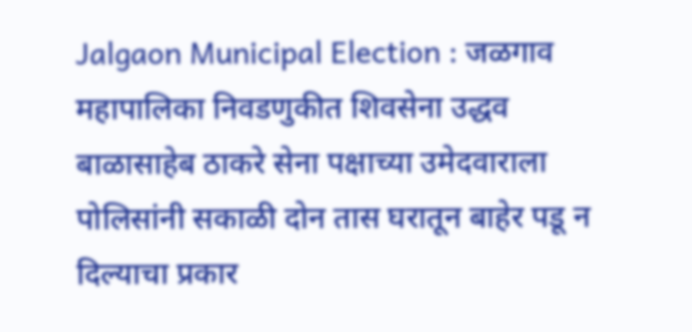Jalgaon Municipal Election : जळगाव महापालिका निवडणुकीत शिवसेना उद्धव बाळासाहेब ठाकरे सेना पक्षाच्या उमेदवाराला पोलिसांनी सकाळी दोन तास घरातून बाहेर पडू न दिल्याचा प्रकार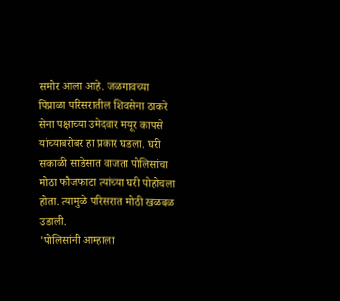समोर आला आहे. जळगावच्या पिंप्राळा परिसरातील शिवसेना ठाकरे सेना पक्षाच्या उमेदवार मयूर कापसे यांच्याबरोबर हा प्रकार घडला. घरी सकाळी साडेसात वाजता पोलिसांचा मोठा फौजफाटा त्यांच्या घरी पोहोचला होता. त्यामुळे परिसरात मोठी खळबळ उडाली.
'पोलिसांनी आम्हाला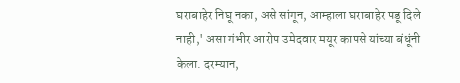घराबाहेर निघू नका, असे सांगून, आम्हाला घराबाहेर पडू दिले नाही,' असा गंभीर आरोप उमेदवार मयूर कापसे यांच्या बंधूंनी केला. दरम्यान,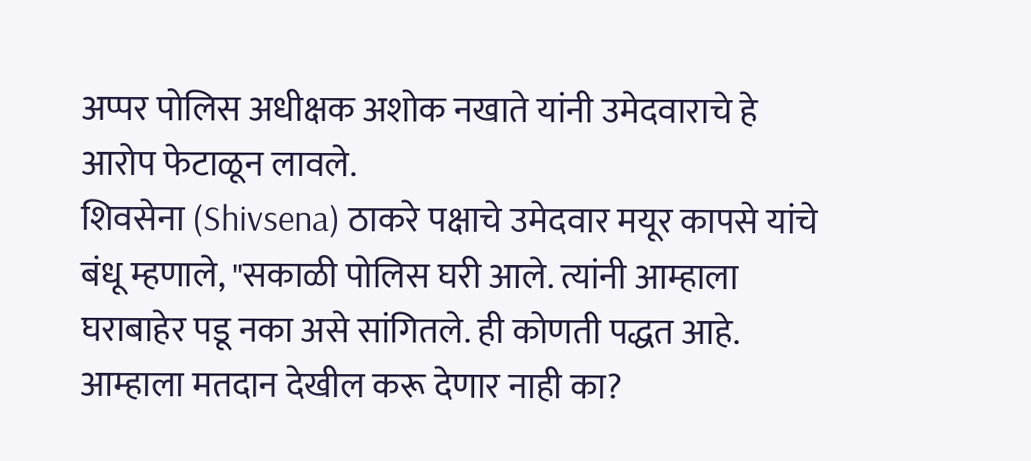अप्पर पोलिस अधीक्षक अशोक नखाते यांनी उमेदवाराचे हे आरोप फेटाळून लावले.
शिवसेना (Shivsena) ठाकरे पक्षाचे उमेदवार मयूर कापसे यांचे बंधू म्हणाले, "सकाळी पोलिस घरी आले. त्यांनी आम्हाला घराबाहेर पडू नका असे सांगितले. ही कोणती पद्धत आहे. आम्हाला मतदान देखील करू देणार नाही का?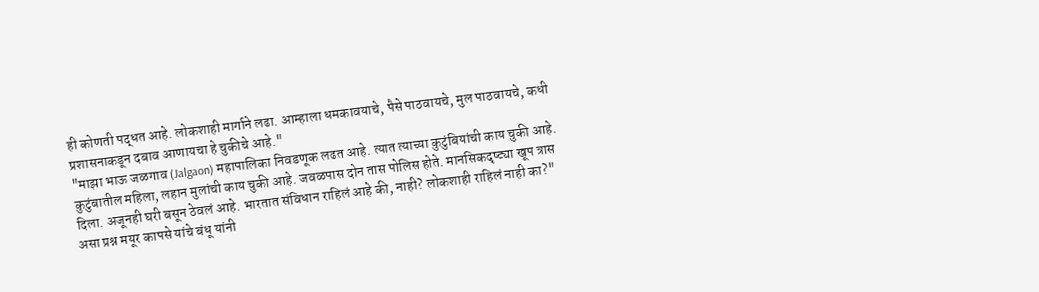ही कोणती पद्धत आहे. लोकशाही मार्गाने लढा. आम्हाला धमकावयाचे, पैसे पाठवायचे, मुल पाठवायचे, कधी प्रशासनाकडून दबाव आणायचा हे चुकीचे आहे."
"माझा भाऊ जळगाव (Jalgaon) महापालिका निवडणूक लढत आहे. त्यात त्याच्या कुटुंबियांची काय चुकी आहे. कुटुंबातील महिला, लहान मुलांची काय चुकी आहे. जवळपास दोन तास पोलिस होते. मानसिकदृष्ट्या खूप त्रास दिला. अजूनही घरी बसून ठेवलं आहे. भारतात संविधान राहिलं आहे की, नाही? लोकशाही राहिलं नाही का?" असा प्रश्न मयूर कापसे यांचे बंधू यांनी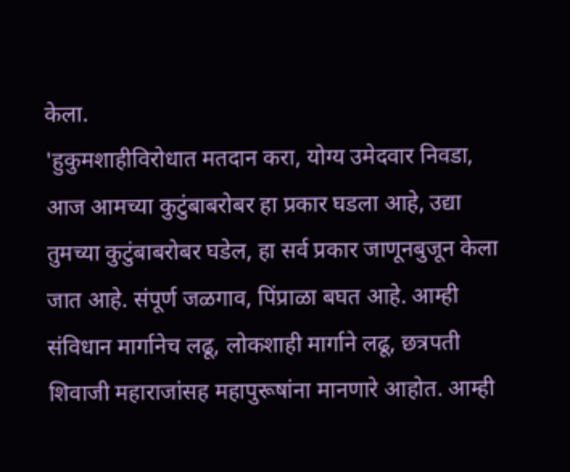केला.
'हुकुमशाहीविरोधात मतदान करा, योग्य उमेदवार निवडा, आज आमच्या कुटुंबाबरोबर हा प्रकार घडला आहे, उद्या तुमच्या कुटुंबाबरोबर घडेल, हा सर्व प्रकार जाणूनबुजून केला जात आहे. संपूर्ण जळगाव, पिंप्राळा बघत आहे. आम्ही संविधान मार्गानेच लढू, लोकशाही मार्गाने लढू, छत्रपती शिवाजी महाराजांसह महापुरूषांना मानणारे आहोत. आम्ही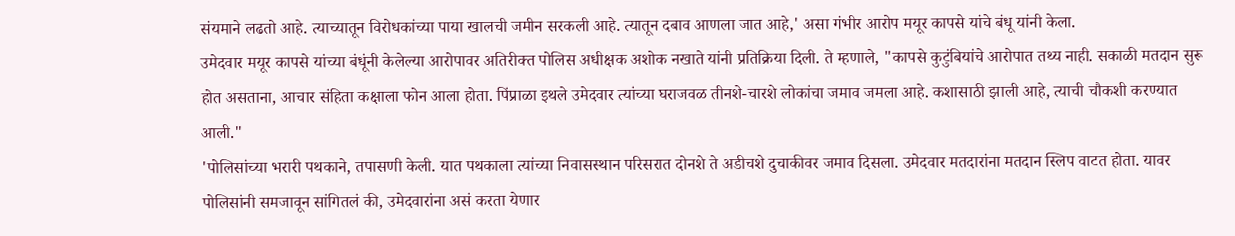संयमाने लढतो आहे. त्याच्यातून विरोधकांच्या पाया खालची जमीन सरकली आहे. त्यातून दबाव आणला जात आहे,' असा गंभीर आरोप मयूर कापसे यांचे बंधू यांनी केला.
उमेदवार मयूर कापसे यांच्या बंधूंनी केलेल्या आरोपावर अतिरीक्त पोलिस अधीक्षक अशोक नखाते यांनी प्रतिक्रिया दिली. ते म्हणाले, "कापसे कुटुंबियांचे आरोपात तथ्य नाही. सकाळी मतदान सुरू होत असताना, आचार संहिता कक्षाला फोन आला होता. पिंप्राळा इथले उमेदवार त्यांच्या घराजवळ तीनशे-चारशे लोकांचा जमाव जमला आहे. कशासाठी झाली आहे, त्याची चौकशी करण्यात आली."
'पोलिसांच्या भरारी पथकाने, तपासणी केली. यात पथकाला त्यांच्या निवासस्थान परिसरात दोनशे ते अडीचशे दुचाकीवर जमाव दिसला. उमेदवार मतदारांना मतदान स्लिप वाटत होता. यावर पोलिसांनी समजावून सांगितलं की, उमेदवारांना असं करता येणार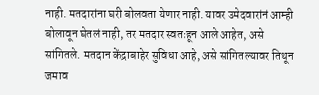नाही. मतदारांना घरी बोलवता येणार नाही. यावर उमेदवारांनं आम्ही बोलावून घेतलं नाही, तर मतदार स्वतःहून आले आहेत, असे सांगितले. मतदान केंद्राबाहेर सुविधा आहे, असे सांगितल्यावर तिथून जमाव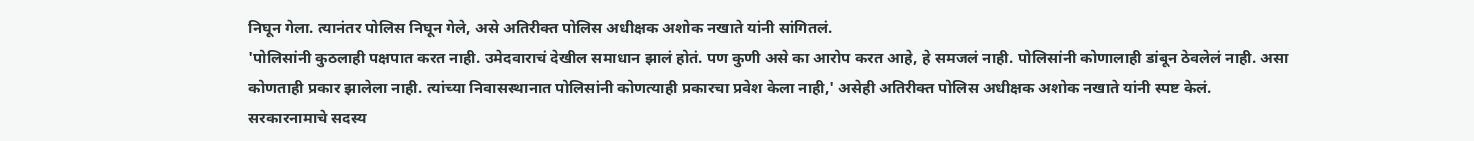निघून गेला. त्यानंतर पोलिस निघून गेले, असे अतिरीक्त पोलिस अधीक्षक अशोक नखाते यांनी सांगितलं.
'पोलिसांनी कुठलाही पक्षपात करत नाही. उमेदवाराचं देखील समाधान झालं होतं. पण कुणी असे का आरोप करत आहे, हे समजलं नाही. पोलिसांनी कोणालाही डांबून ठेवलेलं नाही. असा कोणताही प्रकार झालेला नाही. त्यांच्या निवासस्थानात पोलिसांनी कोणत्याही प्रकारचा प्रवेश केला नाही,' असेही अतिरीक्त पोलिस अधीक्षक अशोक नखाते यांनी स्पष्ट केलं.
सरकारनामाचे सदस्य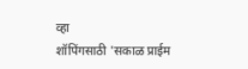व्हा
शॉपिंगसाठी 'सकाळ प्राईम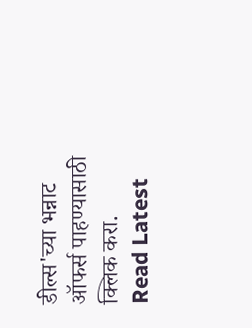डील्स'च्या भन्नाट ऑफर्स पाहण्यासाठी क्लिक करा.
Read Latest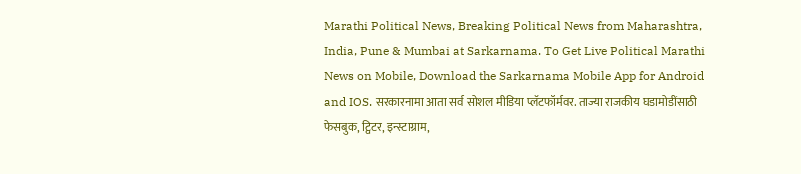Marathi Political News, Breaking Political News from Maharashtra, India, Pune & Mumbai at Sarkarnama. To Get Live Political Marathi News on Mobile, Download the Sarkarnama Mobile App for Android and IOS. सरकारनामा आता सर्व सोशल मीडिया प्लॅटफॉर्मवर. ताज्या राजकीय घडामोडींसाठी फेसबुक, ट्विटर, इन्स्टाग्राम,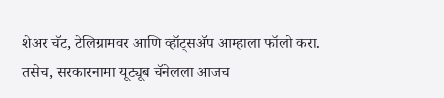शेअर चॅट, टेलिग्रामवर आणि व्हॉट्सॲप आम्हाला फॉलो करा. तसेच, सरकारनामा यूट्यूब चॅनेलला आजच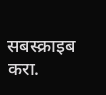सबस्क्राइब करा.